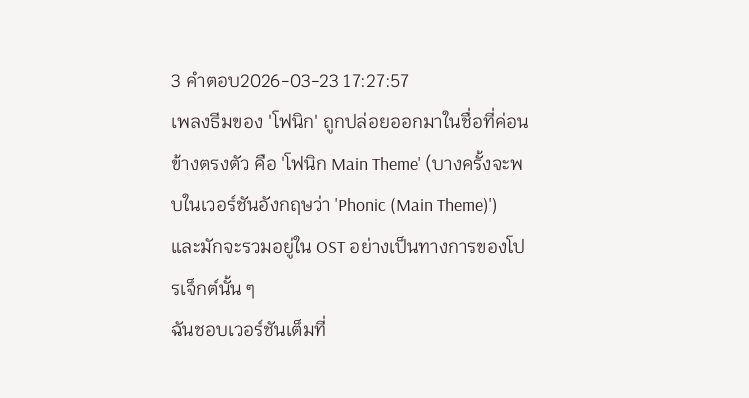3 คำตอบ2026-03-23 17:27:57
เพลงธีมของ 'โฟนิก' ถูกปล่อยออกมาในชื่อที่ค่อนข้างตรงตัว คือ 'โฟนิก Main Theme' (บางครั้งจะพบในเวอร์ชันอังกฤษว่า 'Phonic (Main Theme)') และมักจะรวมอยู่ใน OST อย่างเป็นทางการของโปรเจ็กต์นั้น ๆ
ฉันชอบเวอร์ชันเต็มที่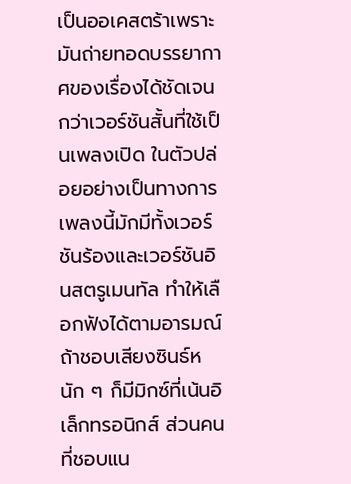เป็นออเคสตร้าเพราะมันถ่ายทอดบรรยากาศของเรื่องได้ชัดเจนกว่าเวอร์ชันสั้นที่ใช้เป็นเพลงเปิด ในตัวปล่อยอย่างเป็นทางการ เพลงนี้มักมีทั้งเวอร์ชันร้องและเวอร์ชันอินสตรูเมนทัล ทำให้เลือกฟังได้ตามอารมณ์ ถ้าชอบเสียงซินธ์หนัก ๆ ก็มีมิกซ์ที่เน้นอิเล็กทรอนิกส์ ส่วนคนที่ชอบแน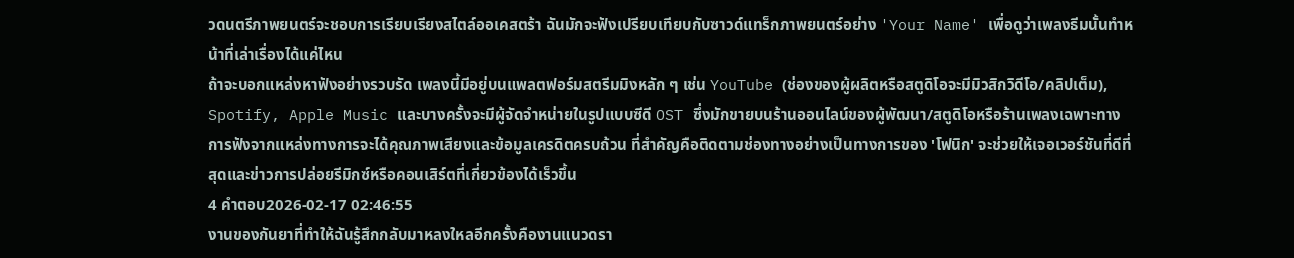วดนตรีภาพยนตร์จะชอบการเรียบเรียงสไตล์ออเคสตร้า ฉันมักจะฟังเปรียบเทียบกับซาวด์แทร็กภาพยนตร์อย่าง 'Your Name' เพื่อดูว่าเพลงธีมนั้นทำหน้าที่เล่าเรื่องได้แค่ไหน
ถ้าจะบอกแหล่งหาฟังอย่างรวบรัด เพลงนี้มีอยู่บนแพลตฟอร์มสตรีมมิงหลัก ๆ เช่น YouTube (ช่องของผู้ผลิตหรือสตูดิโอจะมีมิวสิกวิดีโอ/คลิปเต็ม), Spotify, Apple Music และบางครั้งจะมีผู้จัดจำหน่ายในรูปแบบซีดี OST ซึ่งมักขายบนร้านออนไลน์ของผู้พัฒนา/สตูดิโอหรือร้านเพลงเฉพาะทาง การฟังจากแหล่งทางการจะได้คุณภาพเสียงและข้อมูลเครดิตครบถ้วน ที่สำคัญคือติดตามช่องทางอย่างเป็นทางการของ 'โฟนิก' จะช่วยให้เจอเวอร์ชันที่ดีที่สุดและข่าวการปล่อยรีมิกซ์หรือคอนเสิร์ตที่เกี่ยวข้องได้เร็วขึ้น
4 คำตอบ2026-02-17 02:46:55
งานของกันยาที่ทำให้ฉันรู้สึกกลับมาหลงใหลอีกครั้งคืองานแนวดรา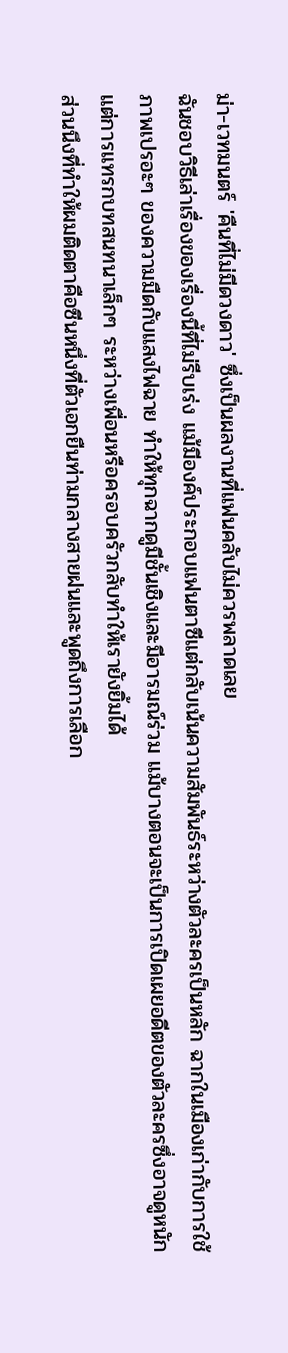ม่า-เวทมนตร์ 'คืนที่ไม่มีดวงดาว' ซึ่งเป็นผลงานที่แฟนคลับไม่ควรพลาดเลย
ฉันชอบวิธีเล่าเรื่องของเรื่องนี้ที่ไม่รีบเร่ง แม้มีองค์ประกอบแฟนตาซีแต่กลับเน้นความสัมพันธ์ระหว่างตัวละครเป็นหลัก ฉากในเมืองเก่ากับการใช้ภาพเปรอะๆ ของความมืดกับแสงไฟฉาย ทำให้ทุกฉากดูมีชั้นเชิงและมีอารมณ์ร่วม แม้บางตอนจะเป็นการเปิดเผยอดีตของตัวละครซึ่งอาจดูหนัก แต่การแทรกบทสนทนาเล็กๆ ระหว่างเพื่อนหรือครอบครัวกลับทำให้เรายังยิ้มได้
ส่วนนึงที่ทำให้ผมติดตาคือซีนหนึ่งที่ตัวเอกยืนท่ามกลางสายฝนและพูดถึงการเลือก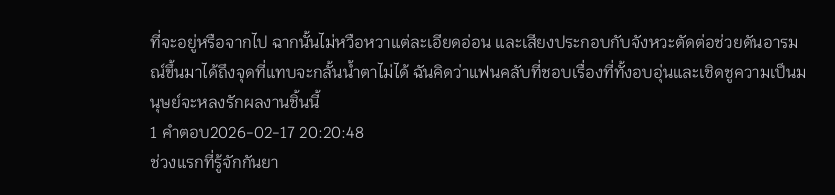ที่จะอยู่หรือจากไป ฉากนั้นไม่หวือหวาแต่ละเอียดอ่อน และเสียงประกอบกับจังหวะตัดต่อช่วยดันอารมณ์ขึ้นมาได้ถึงจุดที่แทบจะกลั้นน้ำตาไม่ได้ ฉันคิดว่าแฟนคลับที่ชอบเรื่องที่ทั้งอบอุ่นและเชิดชูความเป็นมนุษย์จะหลงรักผลงานชิ้นนี้
1 คำตอบ2026-02-17 20:20:48
ช่วงแรกที่รู้จักกันยา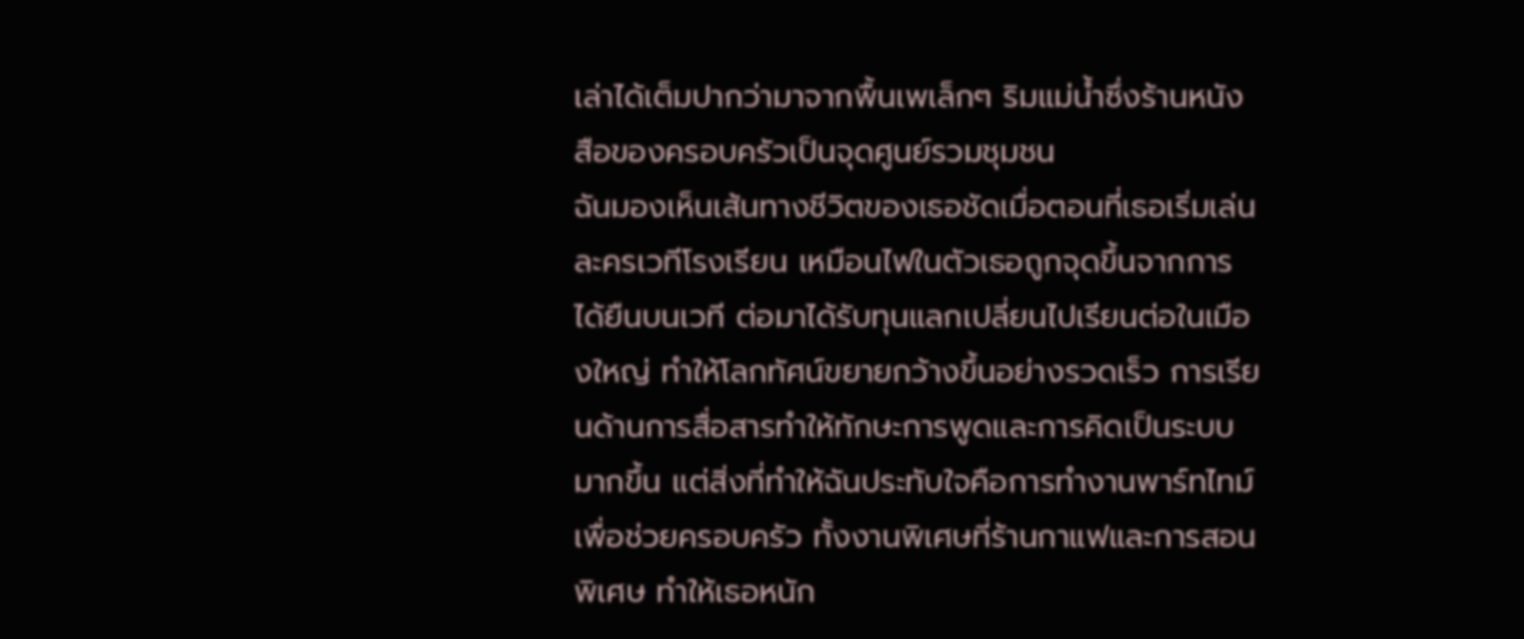เล่าได้เต็มปากว่ามาจากพื้นเพเล็กๆ ริมแม่น้ำซึ่งร้านหนังสือของครอบครัวเป็นจุดศูนย์รวมชุมชน
ฉันมองเห็นเส้นทางชีวิตของเธอชัดเมื่อตอนที่เธอเริ่มเล่นละครเวทีโรงเรียน เหมือนไฟในตัวเธอถูกจุดขึ้นจากการได้ยืนบนเวที ต่อมาได้รับทุนแลกเปลี่ยนไปเรียนต่อในเมืองใหญ่ ทำให้โลกทัศน์ขยายกว้างขึ้นอย่างรวดเร็ว การเรียนด้านการสื่อสารทำให้ทักษะการพูดและการคิดเป็นระบบมากขึ้น แต่สิ่งที่ทำให้ฉันประทับใจคือการทำงานพาร์ทไทม์เพื่อช่วยครอบครัว ทั้งงานพิเศษที่ร้านกาแฟและการสอนพิเศษ ทำให้เธอหนัก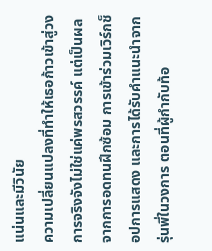แน่นและมีวินัย
ความเปลี่ยนแปลงที่ทำให้เธอก้าวเข้าสู่วงการจริงจังไม่ใช่แค่พรสวรรค์ แต่เป็นผลจากการอดทนฝึกซ้อม การเข้าร่วมเวิร์กช็อปการแสดง และการได้รับคำแนะนำจากรุ่นพี่ในวงการ ตอนที่ผู้กำกับท้อ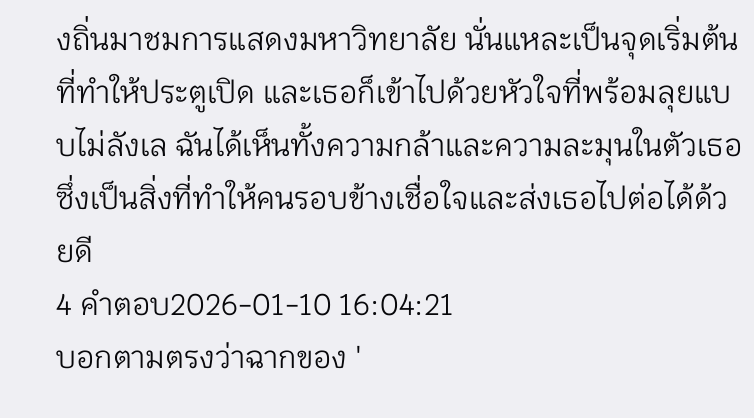งถิ่นมาชมการแสดงมหาวิทยาลัย นั่นแหละเป็นจุดเริ่มต้นที่ทำให้ประตูเปิด และเธอก็เข้าไปด้วยหัวใจที่พร้อมลุยแบบไม่ลังเล ฉันได้เห็นทั้งความกล้าและความละมุนในตัวเธอ ซึ่งเป็นสิ่งที่ทำให้คนรอบข้างเชื่อใจและส่งเธอไปต่อได้ด้วยดี
4 คำตอบ2026-01-10 16:04:21
บอกตามตรงว่าฉากของ '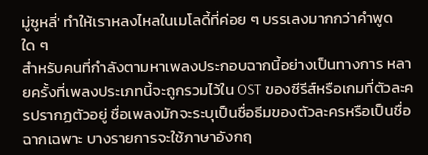มู่ซูหลี่' ทำให้เราหลงไหลในเมโลดี้ที่ค่อย ๆ บรรเลงมากกว่าคำพูดใด ๆ
สำหรับคนที่กำลังตามหาเพลงประกอบฉากนี้อย่างเป็นทางการ หลายครั้งที่เพลงประเภทนี้จะถูกรวมไว้ใน OST ของซีรีส์หรือเกมที่ตัวละครปรากฏตัวอยู่ ชื่อเพลงมักจะระบุเป็นชื่อธีมของตัวละครหรือเป็นชื่อฉากเฉพาะ บางรายการจะใช้ภาษาอังกฤ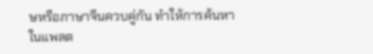ษหรือภาษาจีนควบคู่กัน ทำให้การค้นหาในแพลต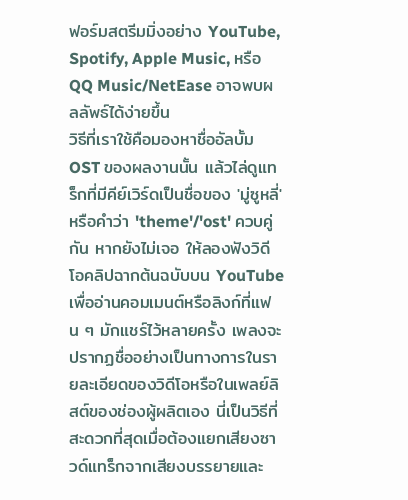ฟอร์มสตรีมมิ่งอย่าง YouTube, Spotify, Apple Music, หรือ QQ Music/NetEase อาจพบผลลัพธ์ได้ง่ายขึ้น
วิธีที่เราใช้คือมองหาชื่ออัลบั้ม OST ของผลงานนั้น แล้วไล่ดูแทร็กที่มีคีย์เวิร์ดเป็นชื่อของ 'มู่ซูหลี่' หรือคำว่า 'theme'/'ost' ควบคู่กัน หากยังไม่เจอ ให้ลองฟังวิดีโอคลิปฉากต้นฉบับบน YouTube เพื่ออ่านคอมเมนต์หรือลิงก์ที่แฟน ๆ มักแชร์ไว้หลายครั้ง เพลงจะปรากฏชื่ออย่างเป็นทางการในรายละเอียดของวิดีโอหรือในเพลย์ลิสต์ของช่องผู้ผลิตเอง นี่เป็นวิธีที่สะดวกที่สุดเมื่อต้องแยกเสียงซาวด์แทร็กจากเสียงบรรยายและ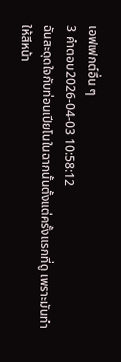เอฟเฟกต์อื่น ๆ
3 คำตอบ2026-04-03 10:58:12
ฉันสะดุดใจกับท่อนเปียโนในฉากนั้นตั้งแต่ครั้งแรกที่ดู เพราะมันทำให้สีหน้า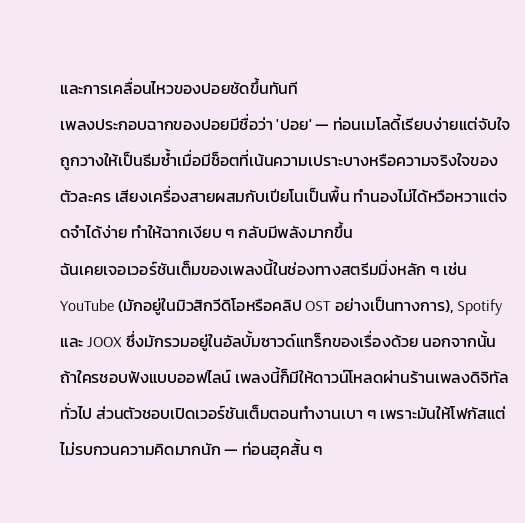และการเคลื่อนไหวของปอยชัดขึ้นทันที
เพลงประกอบฉากของปอยมีชื่อว่า 'ปอย' — ท่อนเมโลดี้เรียบง่ายแต่จับใจ ถูกวางให้เป็นธีมซ้ำเมื่อมีช็อตที่เน้นความเปราะบางหรือความจริงใจของตัวละคร เสียงเครื่องสายผสมกับเปียโนเป็นพื้น ทำนองไม่ได้หวือหวาแต่จดจำได้ง่าย ทำให้ฉากเงียบ ๆ กลับมีพลังมากขึ้น
ฉันเคยเจอเวอร์ชันเต็มของเพลงนี้ในช่องทางสตรีมมิ่งหลัก ๆ เช่น YouTube (มักอยู่ในมิวสิกวีดิโอหรือคลิป OST อย่างเป็นทางการ), Spotify และ JOOX ซึ่งมักรวมอยู่ในอัลบั้มซาวด์แทร็กของเรื่องด้วย นอกจากนั้นถ้าใครชอบฟังแบบออฟไลน์ เพลงนี้ก็มีให้ดาวน์โหลดผ่านร้านเพลงดิจิทัลทั่วไป ส่วนตัวชอบเปิดเวอร์ชันเต็มตอนทำงานเบา ๆ เพราะมันให้โฟกัสแต่ไม่รบกวนความคิดมากนัก — ท่อนฮุคสั้น ๆ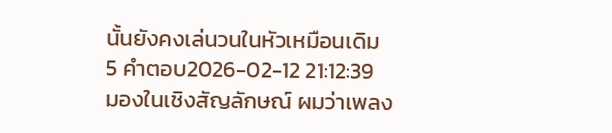นั้นยังคงเล่นวนในหัวเหมือนเดิม
5 คำตอบ2026-02-12 21:12:39
มองในเชิงสัญลักษณ์ ผมว่าเพลง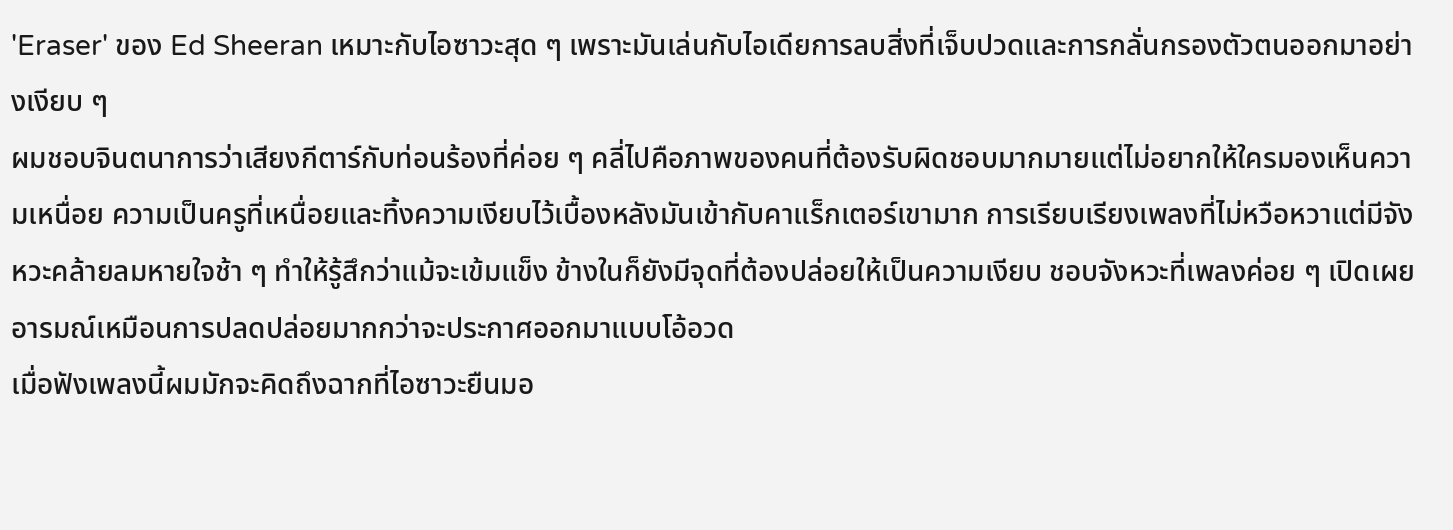'Eraser' ของ Ed Sheeran เหมาะกับไอซาวะสุด ๆ เพราะมันเล่นกับไอเดียการลบสิ่งที่เจ็บปวดและการกลั่นกรองตัวตนออกมาอย่างเงียบ ๆ
ผมชอบจินตนาการว่าเสียงกีตาร์กับท่อนร้องที่ค่อย ๆ คลี่ไปคือภาพของคนที่ต้องรับผิดชอบมากมายแต่ไม่อยากให้ใครมองเห็นความเหนื่อย ความเป็นครูที่เหนื่อยและทิ้งความเงียบไว้เบื้องหลังมันเข้ากับคาแร็กเตอร์เขามาก การเรียบเรียงเพลงที่ไม่หวือหวาแต่มีจังหวะคล้ายลมหายใจช้า ๆ ทำให้รู้สึกว่าแม้จะเข้มแข็ง ข้างในก็ยังมีจุดที่ต้องปล่อยให้เป็นความเงียบ ชอบจังหวะที่เพลงค่อย ๆ เปิดเผยอารมณ์เหมือนการปลดปล่อยมากกว่าจะประกาศออกมาแบบโอ้อวด
เมื่อฟังเพลงนี้ผมมักจะคิดถึงฉากที่ไอซาวะยืนมอ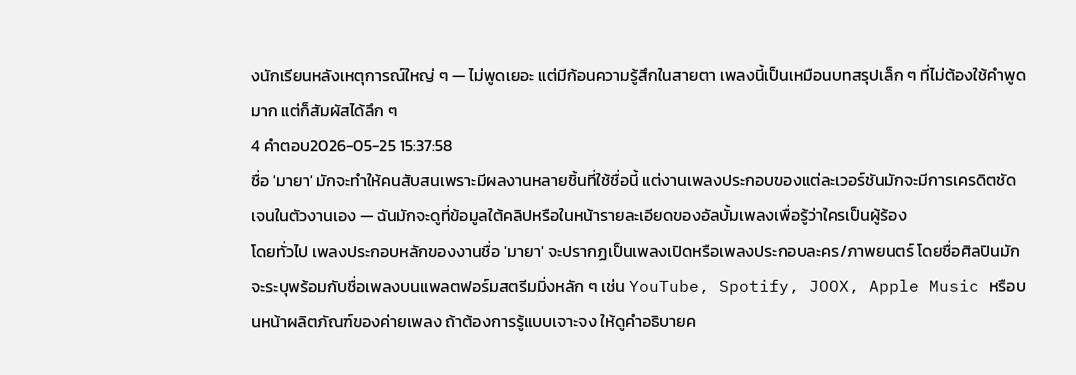งนักเรียนหลังเหตุการณ์ใหญ่ ๆ — ไม่พูดเยอะ แต่มีก้อนความรู้สึกในสายตา เพลงนี้เป็นเหมือนบทสรุปเล็ก ๆ ที่ไม่ต้องใช้คำพูดมาก แต่ก็สัมผัสได้ลึก ๆ
4 คำตอบ2026-05-25 15:37:58
ชื่อ 'มายา' มักจะทำให้คนสับสนเพราะมีผลงานหลายชิ้นที่ใช้ชื่อนี้ แต่งานเพลงประกอบของแต่ละเวอร์ชันมักจะมีการเครดิตชัดเจนในตัวงานเอง — ฉันมักจะดูที่ข้อมูลใต้คลิปหรือในหน้ารายละเอียดของอัลบั้มเพลงเพื่อรู้ว่าใครเป็นผู้ร้อง
โดยทั่วไป เพลงประกอบหลักของงานชื่อ 'มายา' จะปรากฏเป็นเพลงเปิดหรือเพลงประกอบละคร/ภาพยนตร์ โดยชื่อศิลปินมักจะระบุพร้อมกับชื่อเพลงบนแพลตฟอร์มสตรีมมิ่งหลัก ๆ เช่น YouTube, Spotify, JOOX, Apple Music หรือบนหน้าผลิตภัณฑ์ของค่ายเพลง ถ้าต้องการรู้แบบเจาะจง ให้ดูคำอธิบายค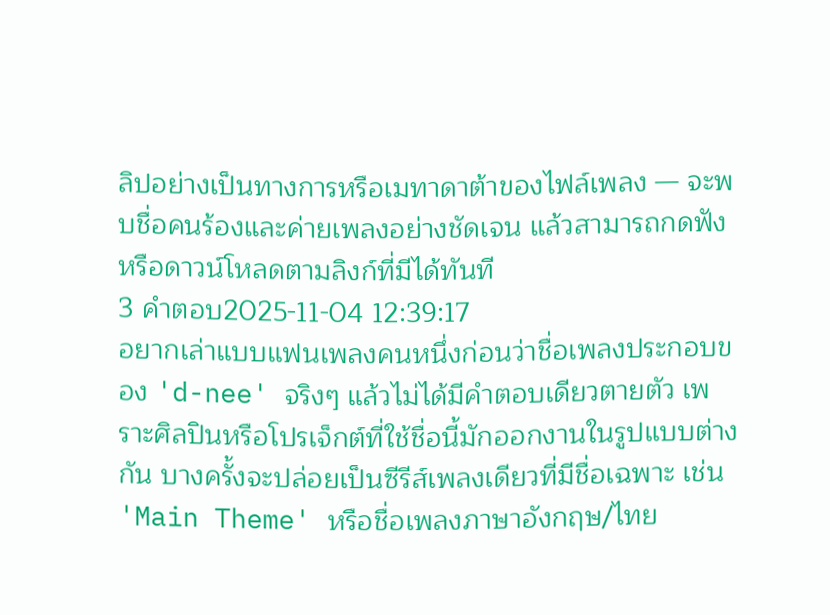ลิปอย่างเป็นทางการหรือเมทาดาต้าของไฟล์เพลง — จะพบชื่อคนร้องและค่ายเพลงอย่างชัดเจน แล้วสามารถกดฟังหรือดาวน์โหลดตามลิงก์ที่มีได้ทันที
3 คำตอบ2025-11-04 12:39:17
อยากเล่าแบบแฟนเพลงคนหนึ่งก่อนว่าชื่อเพลงประกอบของ 'd-nee' จริงๆ แล้วไม่ได้มีคำตอบเดียวตายตัว เพราะศิลปินหรือโปรเจ็กต์ที่ใช้ชื่อนี้มักออกงานในรูปแบบต่างกัน บางครั้งจะปล่อยเป็นซีรีส์เพลงเดียวที่มีชื่อเฉพาะ เช่น 'Main Theme' หรือชื่อเพลงภาษาอังกฤษ/ไทย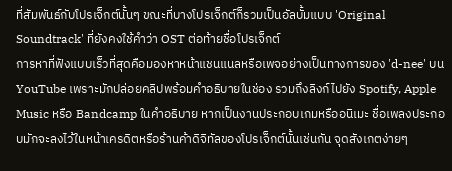ที่สัมพันธ์กับโปรเจ็กต์นั้นๆ ขณะที่บางโปรเจ็กต์ก็รวมเป็นอัลบั้มแบบ 'Original Soundtrack' ที่ยังคงใช้คำว่า OST ต่อท้ายชื่อโปรเจ็กต์
การหาที่ฟังแบบเร็วที่สุดคือมองหาหน้าแชนแนลหรือเพจอย่างเป็นทางการของ 'd-nee' บน YouTube เพราะมักปล่อยคลิปพร้อมคำอธิบายในช่อง รวมถึงลิงก์ไปยัง Spotify, Apple Music หรือ Bandcamp ในคำอธิบาย หากเป็นงานประกอบเกมหรืออนิเมะ ชื่อเพลงประกอบมักจะลงไว้ในหน้าเครดิตหรือร้านค้าดิจิทัลของโปรเจ็กต์นั้นเช่นกัน จุดสังเกตง่ายๆ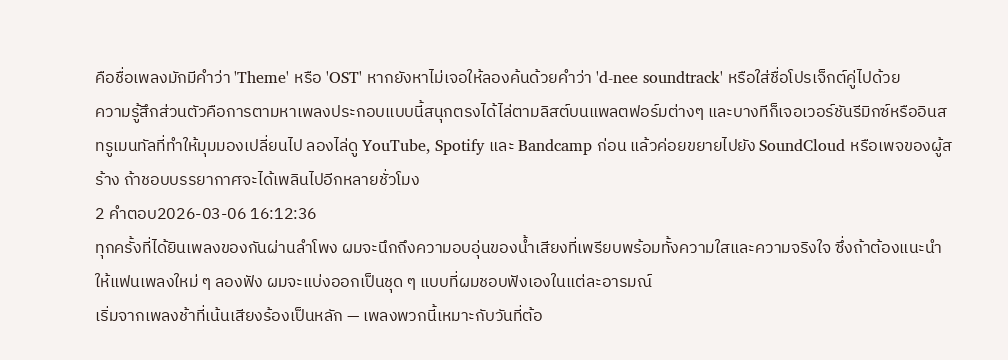คือชื่อเพลงมักมีคำว่า 'Theme' หรือ 'OST' หากยังหาไม่เจอให้ลองค้นด้วยคำว่า 'd-nee soundtrack' หรือใส่ชื่อโปรเจ็กต์คู่ไปด้วย
ความรู้สึกส่วนตัวคือการตามหาเพลงประกอบแบบนี้สนุกตรงได้ไล่ตามลิสต์บนแพลตฟอร์มต่างๆ และบางทีก็เจอเวอร์ชันรีมิกซ์หรืออินสทรูเมนทัลที่ทำให้มุมมองเปลี่ยนไป ลองไล่ดู YouTube, Spotify และ Bandcamp ก่อน แล้วค่อยขยายไปยัง SoundCloud หรือเพจของผู้สร้าง ถ้าชอบบรรยากาศจะได้เพลินไปอีกหลายชั่วโมง
2 คำตอบ2026-03-06 16:12:36
ทุกครั้งที่ได้ยินเพลงของกันผ่านลำโพง ผมจะนึกถึงความอบอุ่นของน้ำเสียงที่เพรียบพร้อมทั้งความใสและความจริงใจ ซึ่งถ้าต้องแนะนำให้แฟนเพลงใหม่ ๆ ลองฟัง ผมจะแบ่งออกเป็นชุด ๆ แบบที่ผมชอบฟังเองในแต่ละอารมณ์
เริ่มจากเพลงช้าที่เน้นเสียงร้องเป็นหลัก — เพลงพวกนี้เหมาะกับวันที่ต้อ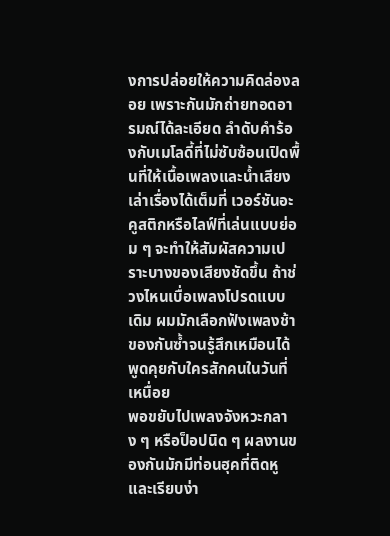งการปล่อยให้ความคิดล่องลอย เพราะกันมักถ่ายทอดอารมณ์ได้ละเอียด ลำดับคำร้องกับเมโลดี้ที่ไม่ซับซ้อนเปิดพื้นที่ให้เนื้อเพลงและน้ำเสียงเล่าเรื่องได้เต็มที่ เวอร์ชันอะคูสติกหรือไลฟ์ที่เล่นแบบย่อม ๆ จะทำให้สัมผัสความเปราะบางของเสียงชัดขึ้น ถ้าช่วงไหนเบื่อเพลงโปรดแบบเดิม ผมมักเลือกฟังเพลงช้าของกันซ้ำจนรู้สึกเหมือนได้พูดคุยกับใครสักคนในวันที่เหนื่อย
พอขยับไปเพลงจังหวะกลาง ๆ หรือป็อปนิด ๆ ผลงานของกันมักมีท่อนฮุคที่ติดหูและเรียบง่า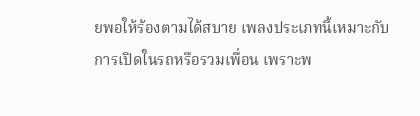ยพอให้ร้องตามได้สบาย เพลงประเภทนี้เหมาะกับการเปิดในรถหรือรวมเพื่อน เพราะพ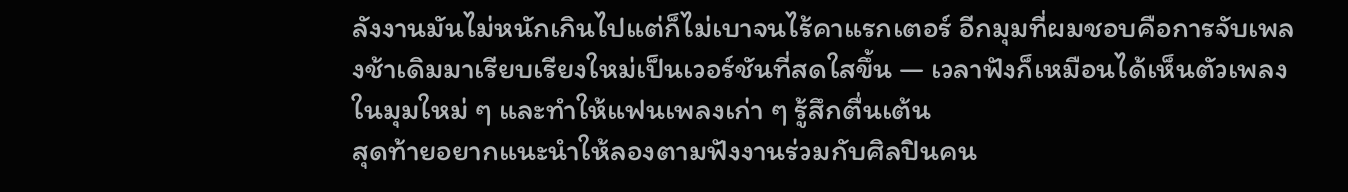ลังงานมันไม่หนักเกินไปแต่ก็ไม่เบาจนไร้คาแรกเตอร์ อีกมุมที่ผมชอบคือการจับเพลงช้าเดิมมาเรียบเรียงใหม่เป็นเวอร์ชันที่สดใสขึ้น — เวลาฟังก็เหมือนได้เห็นตัวเพลงในมุมใหม่ ๆ และทำให้แฟนเพลงเก่า ๆ รู้สึกตื่นเต้น
สุดท้ายอยากแนะนำให้ลองตามฟังงานร่วมกับศิลปินคน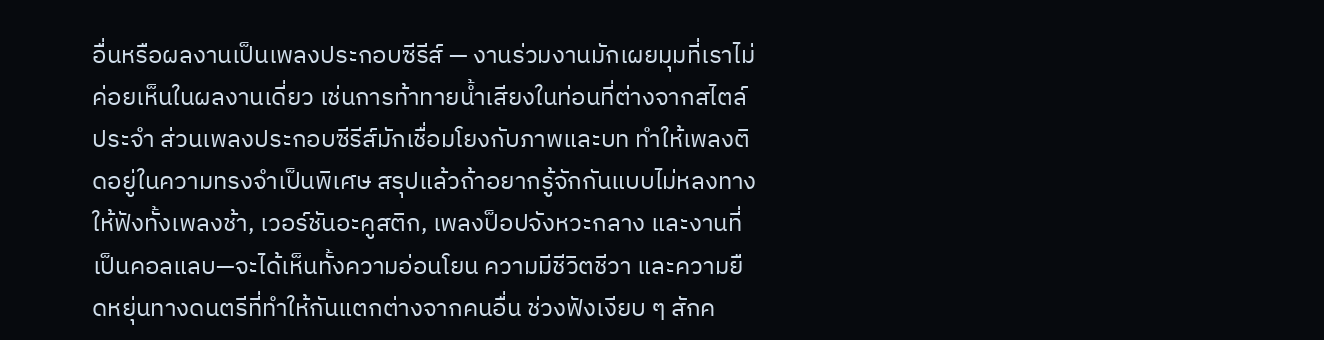อื่นหรือผลงานเป็นเพลงประกอบซีรีส์ — งานร่วมงานมักเผยมุมที่เราไม่ค่อยเห็นในผลงานเดี่ยว เช่นการท้าทายน้ำเสียงในท่อนที่ต่างจากสไตล์ประจำ ส่วนเพลงประกอบซีรีส์มักเชื่อมโยงกับภาพและบท ทำให้เพลงติดอยู่ในความทรงจำเป็นพิเศษ สรุปแล้วถ้าอยากรู้จักกันแบบไม่หลงทาง ให้ฟังทั้งเพลงช้า, เวอร์ชันอะคูสติก, เพลงป็อปจังหวะกลาง และงานที่เป็นคอลแลบ—จะได้เห็นทั้งความอ่อนโยน ความมีชีวิตชีวา และความยืดหยุ่นทางดนตรีที่ทำให้กันแตกต่างจากคนอื่น ช่วงฟังเงียบ ๆ สักค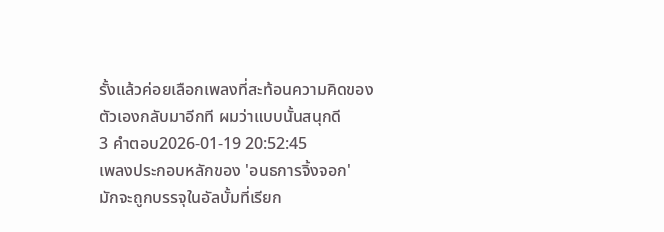รั้งแล้วค่อยเลือกเพลงที่สะท้อนความคิดของตัวเองกลับมาอีกที ผมว่าแบบนั้นสนุกดี
3 คำตอบ2026-01-19 20:52:45
เพลงประกอบหลักของ 'อนธการจิ้งจอก' มักจะถูกบรรจุในอัลบั้มที่เรียก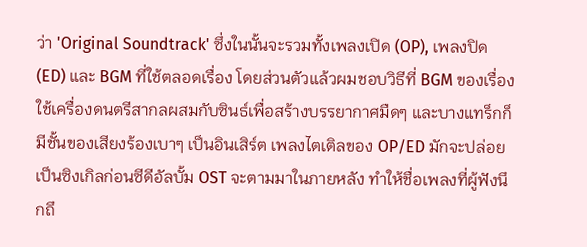ว่า 'Original Soundtrack' ซึ่งในนั้นจะรวมทั้งเพลงเปิด (OP), เพลงปิด (ED) และ BGM ที่ใช้ตลอดเรื่อง โดยส่วนตัวแล้วผมชอบวิธีที่ BGM ของเรื่องใช้เครื่องดนตรีสากลผสมกับซินธ์เพื่อสร้างบรรยากาศมืดๆ และบางแทร็กก็มีชั้นของเสียงร้องเบาๆ เป็นอินเสิร์ต เพลงไตเติลของ OP/ED มักจะปล่อยเป็นซิงเกิลก่อนซีดีอัลบั้ม OST จะตามมาในภายหลัง ทำให้ชื่อเพลงที่ผู้ฟังนึกถึ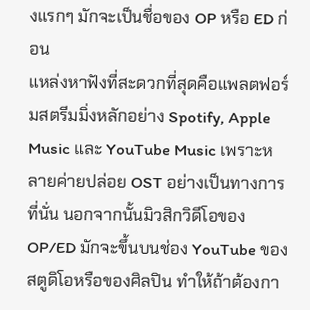งแรกๆ มักจะเป็นชื่อของ OP หรือ ED ก่อน
แหล่งหาฟังที่สะดวกที่สุดคือแพลตฟอร์มสตรีมมิ่งหลักอย่าง Spotify, Apple Music และ YouTube Music เพราะหลายค่ายปล่อย OST อย่างเป็นทางการที่นั่น นอกจากนั้นมิวสิกวิดีโอของ OP/ED มักจะขึ้นบนช่อง YouTube ของสตูดิโอหรือของศิลปิน ทำให้ถ้าต้องกา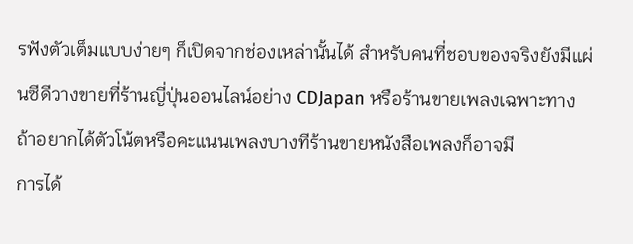รฟังตัวเต็มแบบง่ายๆ ก็เปิดจากช่องเหล่านั้นได้ สำหรับคนที่ชอบของจริงยังมีแผ่นซีดีวางขายที่ร้านญี่ปุ่นออนไลน์อย่าง CDJapan หรือร้านขายเพลงเฉพาะทาง ถ้าอยากได้ตัวโน้ตหรือคะแนนเพลงบางทีร้านขายหนังสือเพลงก็อาจมี
การได้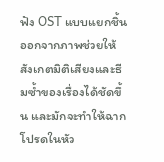ฟัง OST แบบแยกชิ้นออกจากภาพช่วยให้สังเกตมิติเสียงและธีมซ้ำของเรื่องได้ชัดขึ้น และมักจะทำให้ฉากโปรดในหัว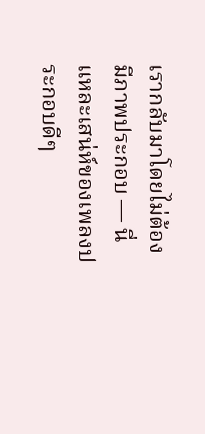เรากลับมาโดยไม่ต้องมีภาพประกอบ — นี่แหละเสน่ห์ของเพลงประกอบดีๆ